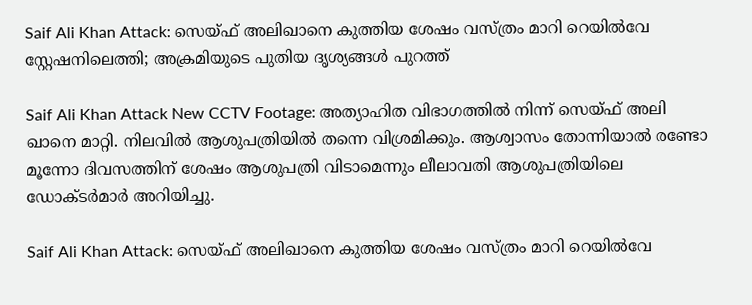Saif Ali Khan Attack: സെയ്ഫ് അലിഖാനെ കുത്തിയ ശേഷം വസ്ത്രം മാറി റെയിൽവേ സ്റ്റേഷനിലെത്തി; അക്രമിയുടെ പുതിയ ദൃശ്യങ്ങൾ പുറത്ത്

Saif Ali Khan Attack New CCTV Footage: അത്യാഹിത വിഭാഗത്തിൽ നിന്ന് സെയ്ഫ് അലി ഖാനെ മാറ്റി. നിലവിൽ ആശുപത്രിയിൽ തന്നെ വിശ്രമിക്കും. ആശ്വാസം തോന്നിയാൽ രണ്ടോ മൂന്നോ ദിവസത്തിന് ശേഷം ആശുപത്രി വിടാമെന്നും ലീലാവതി ആശുപത്രിയിലെ ഡോക്ടർമാർ അറിയിച്ചു.

Saif Ali Khan Attack: സെയ്ഫ് അലിഖാനെ കുത്തിയ ശേഷം വസ്ത്രം മാറി റെയിൽവേ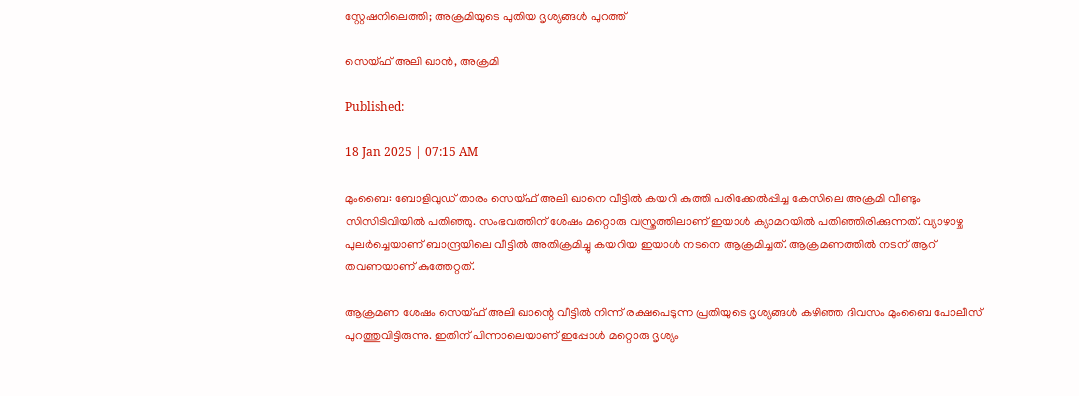സ്റ്റേഷനിലെത്തി; അക്രമിയുടെ പുതിയ ദൃശ്യങ്ങൾ പുറത്ത്

സെയ്ഫ് അലി ഖാൻ, അക്രമി

Published:

18 Jan 2025 | 07:15 AM

മുംബൈ: ബോളിവുഡ് താരം സെയ്ഫ് അലി ഖാനെ വീട്ടിൽ കയറി കുത്തി പരിക്കേൽപ്പിച്ച കേസിലെ അക്രമി വീണ്ടും സിസിടിവിയിൽ പതിഞ്ഞു. സംഭവത്തിന് ശേഷം മറ്റൊരു വസ്ത്രത്തിലാണ് ഇയാൾ ക്യാമറയിൽ പതിഞ്ഞിരിക്കുന്നത്. വ്യാഴാഴ്ച പുലർച്ചെയാണ് ബാന്ദ്രയിലെ വീട്ടിൽ അതിക്രമിച്ചു കയറിയ ഇയാൾ നടനെ ആക്രമിച്ചത്. ആക്രമണത്തിൽ നടന് ആറ് തവണയാണ് കുത്തേറ്റത്.

ആക്രമണ ശേഷം സെയ്ഫ് അലി ഖാന്റെ വീട്ടിൽ നിന്ന് രക്ഷപെടുന്ന പ്രതിയുടെ ദൃശ്യങ്ങൾ കഴിഞ്ഞ ദിവസം മുംബൈ പോലീസ് പുറത്തുവിട്ടിരുന്നു. ഇതിന് പിന്നാലെയാണ് ഇപ്പോൾ മറ്റൊരു ദൃശ്യം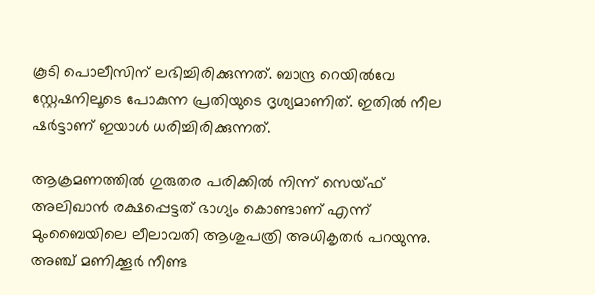കൂടി പൊലീസിന് ലഭിച്ചിരിക്കുന്നത്. ബാന്ദ്ര റെയിൽവേ സ്റ്റേഷനിലൂടെ പോകുന്ന പ്രതിയുടെ ദൃശ്യമാണിത്. ഇതിൽ നീല ഷർട്ടാണ് ഇയാൾ ധരിച്ചിരിക്കുന്നത്.

ആക്രമണത്തിൽ ഗുരുതര പരിക്കിൽ നിന്ന് സെയ്ഫ് അലിഖാൻ രക്ഷപ്പെട്ടത് ഭാഗ്യം കൊണ്ടാണ് എന്ന് മുംബൈയിലെ ലീലാവതി ആശുപത്രി അധികൃതർ പറയുന്നു. അഞ്ച് മണിക്കൂർ നീണ്ട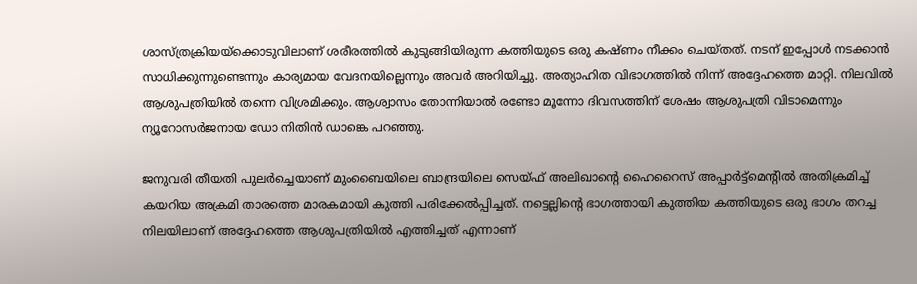ശാസ്ത്രക്രിയയ്‌ക്കൊടുവിലാണ് ശരീരത്തിൽ കുടുങ്ങിയിരുന്ന കത്തിയുടെ ഒരു കഷ്ണം നീക്കം ചെയ്തത്. നടന് ഇപ്പോൾ നടക്കാൻ സാധിക്കുന്നുണ്ടെന്നും കാര്യമായ വേദനയില്ലെന്നും അവർ അറിയിച്ചു. അത്യാഹിത വിഭാഗത്തിൽ നിന്ന് അദ്ദേഹത്തെ മാറ്റി. നിലവിൽ ആശുപത്രിയിൽ തന്നെ വിശ്രമിക്കും. ആശ്വാസം തോന്നിയാൽ രണ്ടോ മൂന്നോ ദിവസത്തിന് ശേഷം ആശുപത്രി വിടാമെന്നും ന്യൂറോസർജനായ ഡോ നിതിൻ ഡാങ്കെ പറഞ്ഞു.

ജനുവരി തീയതി പുലർച്ചെയാണ് മുംബൈയിലെ ബാന്ദ്രയിലെ സെയ്ഫ് അലിഖാന്റെ ഹൈറൈസ് അപ്പാർട്ട്‌മെന്‍റില്‍ അതിക്രമിച്ച് കയറിയ അക്രമി താരത്തെ മാരകമായി കുത്തി പരിക്കേൽപ്പിച്ചത്. നട്ടെല്ലിന്റെ ഭാഗത്തായി കുത്തിയ കത്തിയുടെ ഒരു ഭാഗം തറച്ച നിലയിലാണ് അദ്ദേഹത്തെ ആശുപത്രിയിൽ എത്തിച്ചത് എന്നാണ്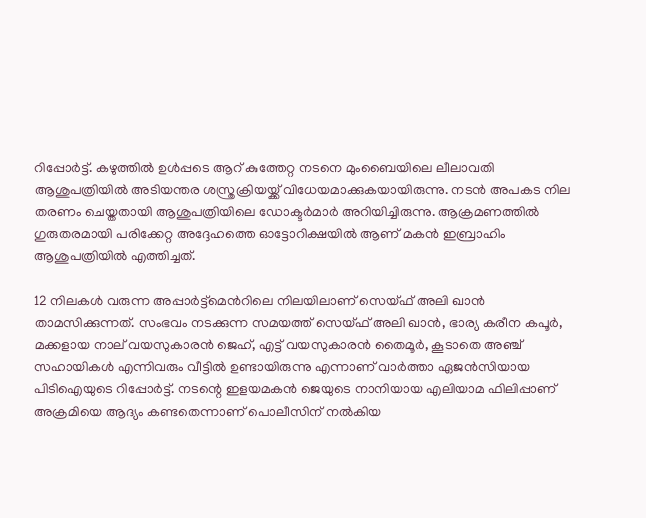റിപ്പോർട്ട്. കഴുത്തിൽ ഉൾപ്പടെ ആറ് കുത്തേറ്റ നടനെ മുംബൈയിലെ ലീലാവതി ആശുപത്രിയിൽ അടിയന്തര ശസ്ത്രക്രിയയ്ക്ക് വിധേയമാക്കുകയായിരുന്നു. നടൻ അപകട നില തരണം ചെയ്തതായി ആശുപത്രിയിലെ ഡോക്ടർമാർ അറിയിച്ചിരുന്നു. ആക്രമണത്തിൽ ഗുരുതരമായി പരിക്കേറ്റ അദ്ദേഹത്തെ ഓട്ടോറിക്ഷയിൽ ആണ് മകന്‍ ഇബ്രാഹിം ആശുപത്രിയില്‍ എത്തിച്ചത്.

12 നിലകൾ വരുന്ന അപ്പാർട്ട്മെന്‍റിലെ നിലയിലാണ് സെയ്ഫ് അലി ഖാൻ താമസിക്കുന്നത്. സംഭവം നടക്കുന്ന സമയത്ത് സെയ്ഫ് അലി ഖാൻ, ഭാര്യ കരീന കപൂർ, മക്കളായ നാല് വയസുകാരൻ ജെഹ്, എട്ട് വയസുകാരൻ തൈമൂർ, കൂടാതെ അഞ്ച് സഹായികൾ എന്നിവരും വീട്ടിൽ ഉണ്ടായിരുന്നു എന്നാണ് വാർത്താ ഏജൻസിയായ പിടിഐയുടെ റിപ്പോർട്ട്. നടന്റെ ഇളയമകന്‍ ജെയുടെ നാനിയായ എലിയാമ ഫിലിപ്പാണ് അക്രമിയെ ആദ്യം കണ്ടതെന്നാണ് പൊലീസിന് നൽകിയ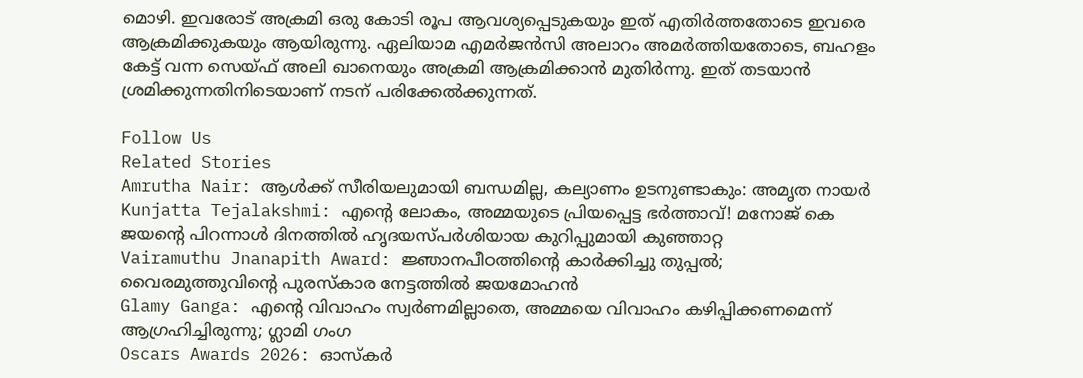മൊഴി. ഇവരോട് അക്രമി ഒരു കോടി രൂപ ആവശ്യപ്പെടുകയും ഇത് എതിർത്തതോടെ ഇവരെ ആക്രമിക്കുകയും ആയിരുന്നു. ഏലിയാമ എമര്‍ജന്‍സി അലാറം അമര്‍ത്തിയതോടെ, ബഹളം കേട്ട് വന്ന സെയ്ഫ് അലി ഖാനെയും അക്രമി ആക്രമിക്കാൻ മുതിർന്നു. ഇത് തടയാൻ ശ്രമിക്കുന്നതിനിടെയാണ് നടന് പരിക്കേൽക്കുന്നത്.

Follow Us
Related Stories
Amrutha Nair: ആള്‍ക്ക് സീരിയലുമായി ബന്ധമില്ല, കല്യാണം ഉടനുണ്ടാകും: അമൃത നായര്‍
Kunjatta Tejalakshmi: എന്റെ ലോകം, അമ്മയുടെ പ്രിയപ്പെട്ട ഭർത്താവ്! മനോജ് കെ ജയന്റെ പിറന്നാൾ ദിനത്തിൽ ഹൃദയസ്പർശിയായ കുറിപ്പുമായി കുഞ്ഞാറ്റ
Vairamuthu Jnanapith Award: ജ്ഞാനപീഠത്തിന്റെ കാർക്കിച്ചു തുപ്പൽ; വൈരമുത്തുവിന്റെ പുരസ്കാര നേട്ടത്തിൽ ജയമോഹൻ
Glamy Ganga: എൻ്റെ വിവാഹം സ്വർണമില്ലാതെ, അമ്മയെ വിവാഹം കഴിപ്പിക്കണമെന്ന് ആഗ്രഹിച്ചിരുന്നു; ഗ്ലാമി ഗംഗ
Oscars Awards 2026: ഓസ്കർ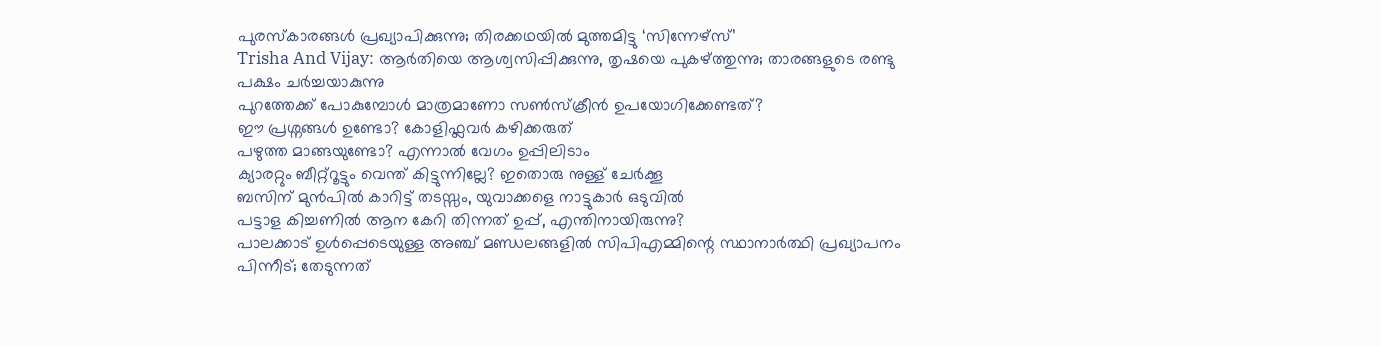പുരസ്കാരങ്ങൾ പ്രഖ്യാപിക്കുന്നു; തിരക്കഥയിൽ മുത്തമിട്ടു ‘സിന്നേഴ്സ്’
Trisha And Vijay: ആർതിയെ ആശ്വസിപ്പിക്കുന്നു, തൃഷയെ പുകഴ്ത്തുന്നു; താരങ്ങളുടെ രണ്ടു പക്ഷം ചർച്ചയാകുന്നു
പുറത്തേക്ക് പോകുമ്പോള്‍ മാത്രമാണോ സണ്‍സ്‌ക്രീന്‍ ഉപയോഗിക്കേണ്ടത്?
ഈ പ്രശ്നങ്ങൾ ഉണ്ടോ? കോളിഫ്ലവർ കഴിക്കരുത്
പഴുത്ത മാങ്ങയുണ്ടോ? എന്നാല്‍ വേഗം ഉപ്പിലിടാം
ക്യാരറ്റും ബീറ്റ്‌റൂട്ടും വെന്ത് കിട്ടുന്നില്ലേ? ഇതൊരു നുള്ള് ചേർക്കൂ
ബസിന് മുൻപിൽ കാറിട്ട് തടസ്സം, യുവാക്കളെ നാട്ടുകാർ ഒടുവിൽ
പട്ടാള കിച്ചണിൽ ആന കേറി തിന്നത് ഉപ്പ്, എന്തിനായിരുന്നു?
പാലക്കാട് ഉള്‍പ്പെടെയുള്ള അഞ്ച് മണ്ഡലങ്ങളില്‍ സിപിഎമ്മിന്റെ സ്ഥാനാര്‍ത്ഥി പ്രഖ്യാപനം പിന്നീട്; തേടുന്നത്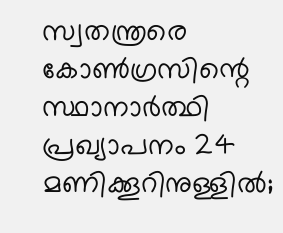സ്വതന്ത്രരെ
കോണ്‍ഗ്രസിന്റെ സ്ഥാനാര്‍ത്ഥി പ്രഖ്യാപനം 24 മണിക്കൂറിനുള്ളില്‍;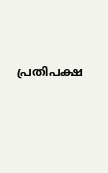പ്രതിപക്ഷ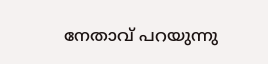നേതാവ് പറയുന്നു